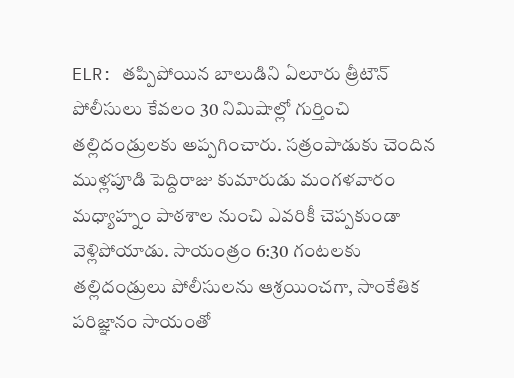ELR: తప్పిపోయిన బాలుడిని ఏలూరు త్రీటౌన్ పోలీసులు కేవలం 30 నిమిషాల్లో గుర్తించి తల్లిదండ్రులకు అప్పగించారు. సత్రంపాడుకు చెందిన ముళ్లపూడి పెద్దిరాజు కుమారుడు మంగళవారం మధ్యాహ్నం పాఠశాల నుంచి ఎవరికీ చెప్పకుండా వెళ్లిపోయాడు. సాయంత్రం 6:30 గంటలకు తల్లిదండ్రులు పోలీసులను ఆశ్రయించగా, సాంకేతిక పరిజ్ఞానం సాయంతో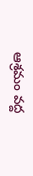ఆశ్రమం వద్ద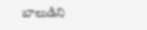బాలుడిని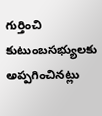గుర్తించి కుటుంబసభ్యులకు అప్పగించినట్లు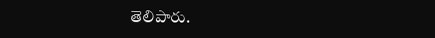తెలిపారు.